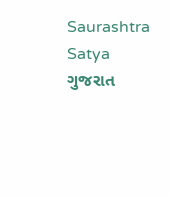Saurashtra Satya
ગુજરાત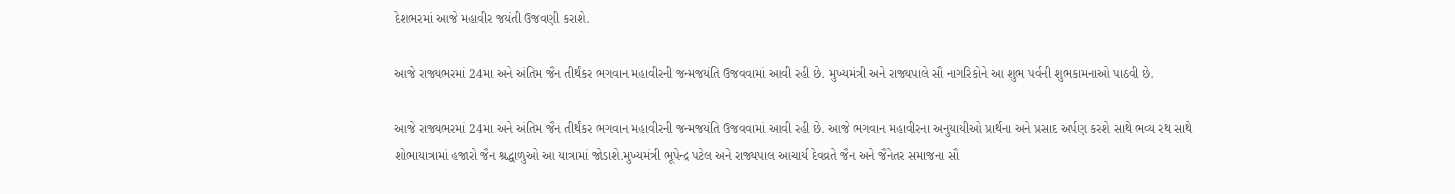દેશભરમાં આજે મહાવીર જયંતી ઉજવણી કરાશે.

આજે રાજ્યભરમાં 24મા અને અંતિમ જૈન તીર્થંકર ભગવાન મહાવીરની જન્મજયંતિ ઉજવવામાં આવી રહી છે. મુખ્યમંત્રી અને રાજ્યપાલે સૌ નાગરિકોને આ શુભ પર્વની શુભકામનાઓ પાઠવી છે.

આજે રાજ્યભરમાં 24મા અને અંતિમ જૈન તીર્થંકર ભગવાન મહાવીરની જન્મજયંતિ ઉજવવામાં આવી રહી છે. આજે ભગવાન મહાવીરના અનુયાયીઓ પ્રાર્થના અને પ્રસાદ અર્પણ કરશે સાથે ભવ્ય રથ સાથે શોભાયાત્રામાં હજારો જૈન શ્રદ્ધાળુઓ આ યાત્રામાં જોડાશે.મુખ્યમંત્રી ભૂપેન્દ્ર પટેલ અને રાજ્યપાલ આચાર્ય દેવવ્રતે જૈન અને જૈનેતર સમાજના સૌ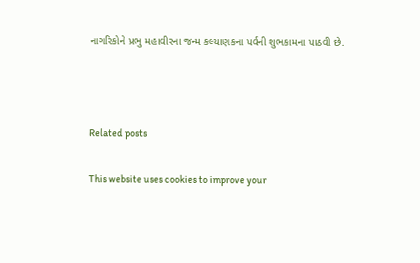નાગરિકોને પ્રભુ મહાવીરના જન્મ કલ્યાણકના પર્વની શુભકામના પાઠવી છે.



Related posts

This website uses cookies to improve your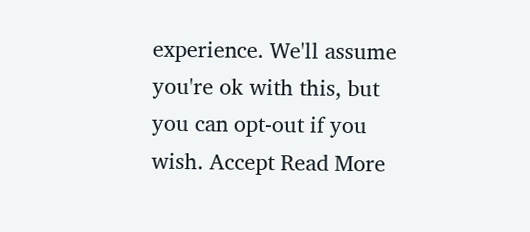experience. We'll assume you're ok with this, but you can opt-out if you wish. Accept Read More